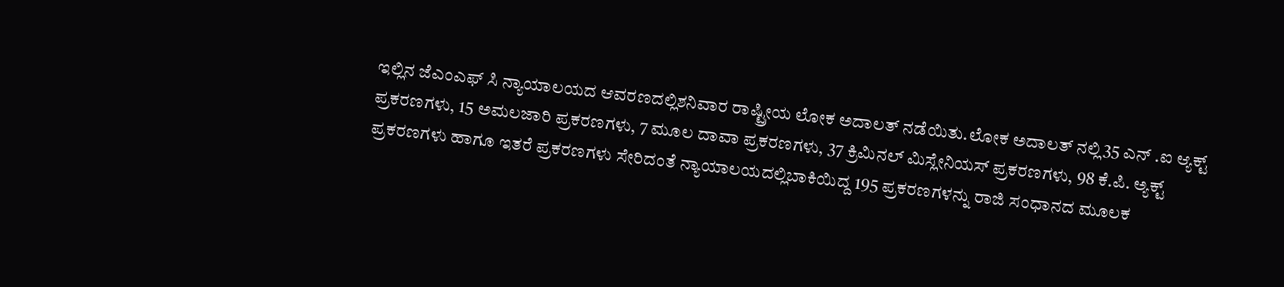ಇಲ್ಲಿನ ಜೆಎಂಎಫ್ ಸಿ ನ್ಯಾಯಾಲಯದ ಆವರಣದಲ್ಲಿಶನಿವಾರ ರಾಷ್ಟ್ರೀಯ ಲೋಕ ಅದಾಲತ್ ನಡೆಯಿತು.ಲೋಕ ಅದಾಲತ್ ನಲ್ಲಿ35 ಎನ್ .ಐ ಆ್ಯಕ್ಟ್ ಪ್ರಕರಣಗಳು, 15 ಅಮಲಜಾರಿ ಪ್ರಕರಣಗಳು, 7 ಮೂಲ ದಾವಾ ಪ್ರಕರಣಗಳು, 37 ಕ್ರಿಮಿನಲ್ ಮಿಸ್ಲೇನಿಯಸ್ ಪ್ರಕರಣಗಳು, 98 ಕೆ.ಪಿ. ಅ್ಯಕ್ಟ್ ಪ್ರಕರಣಗಳು ಹಾಗೂ ಇತರೆ ಪ್ರಕರಣಗಳು ಸೇರಿದಂತೆ ನ್ಯಾಯಾಲಯದಲ್ಲಿಬಾಕಿಯಿದ್ದ 195 ಪ್ರಕರಣಗಳನ್ನು ರಾಜಿ ಸಂಧಾನದ ಮೂಲಕ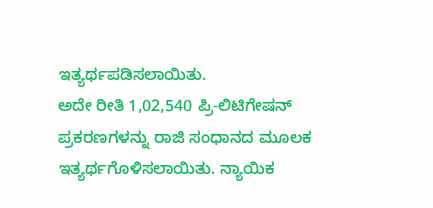ಇತ್ಯರ್ಥಪಡಿಸಲಾಯಿತು.
ಅದೇ ರೀತಿ 1,02,540 ಪ್ರಿ-ಲಿಟಿಗೇಷನ್ ಪ್ರಕರಣಗಳನ್ನು ರಾಜಿ ಸಂಧಾನದ ಮೂಲಕ ಇತ್ಯರ್ಥಗೊಳಿಸಲಾಯಿತು. ನ್ಯಾಯಿಕ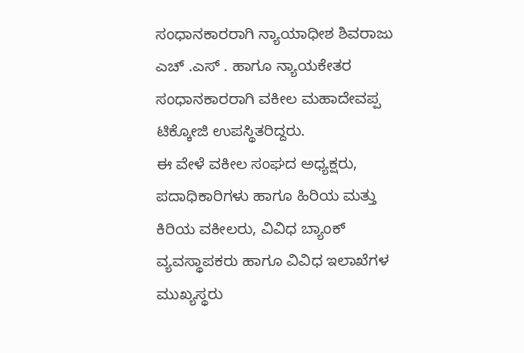ಸಂಧಾನಕಾರರಾಗಿ ನ್ಯಾಯಾಧೀಶ ಶಿವರಾಜು ಎಚ್ .ಎಸ್ . ಹಾಗೂ ನ್ಯಾಯಕೇತರ ಸಂಧಾನಕಾರರಾಗಿ ವಕೀಲ ಮಹಾದೇವಪ್ಪ ಟಿಕ್ಕೋಜಿ ಉಪಸ್ಥಿತರಿದ್ದರು.
ಈ ವೇಳೆ ವಕೀಲ ಸಂಘದ ಅಧ್ಯಕ್ಷರು, ಪದಾಧಿಕಾರಿಗಳು ಹಾಗೂ ಹಿರಿಯ ಮತ್ತು ಕಿರಿಯ ವಕೀಲರು, ವಿವಿಧ ಬ್ಯಾಂಕ್ ವ್ಯವಸ್ಥಾಪಕರು ಹಾಗೂ ವಿವಿಧ ಇಲಾಖೆಗಳ ಮುಖ್ಯಸ್ಥರು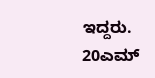ಇದ್ದರು.
20ಎಮ್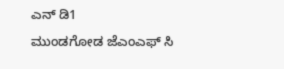ಎನ್ ಡಿ1
ಮುಂಡಗೋಡ ಜೆಎಂಎಫ್ ಸಿ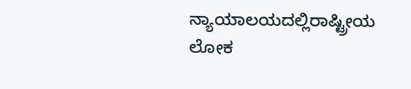ನ್ಯಾಯಾಲಯದಲ್ಲಿರಾಷ್ಟ್ರೀಯ ಲೋಕ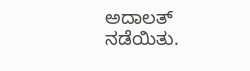ಅದಾಲತ್ ನಡೆಯಿತು.